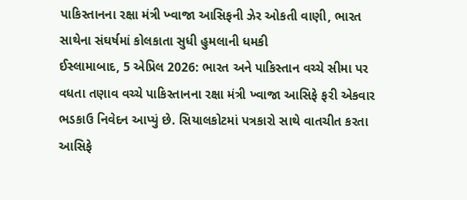પાકિસ્તાનના રક્ષા મંત્રી ખ્વાજા આસિફની ઝેર ઓકતી વાણી, ભારત સાથેના સંઘર્ષમાં કોલકાતા સુધી હુમલાની ધમકી
ઈસ્લામાબાદ, 5 એપ્રિલ 2026: ભારત અને પાકિસ્તાન વચ્ચે સીમા પર વધતા તણાવ વચ્ચે પાકિસ્તાનના રક્ષા મંત્રી ખ્વાજા આસિફે ફરી એકવાર ભડકાઉ નિવેદન આપ્યું છે. સિયાલકોટમાં પત્રકારો સાથે વાતચીત કરતા આસિફે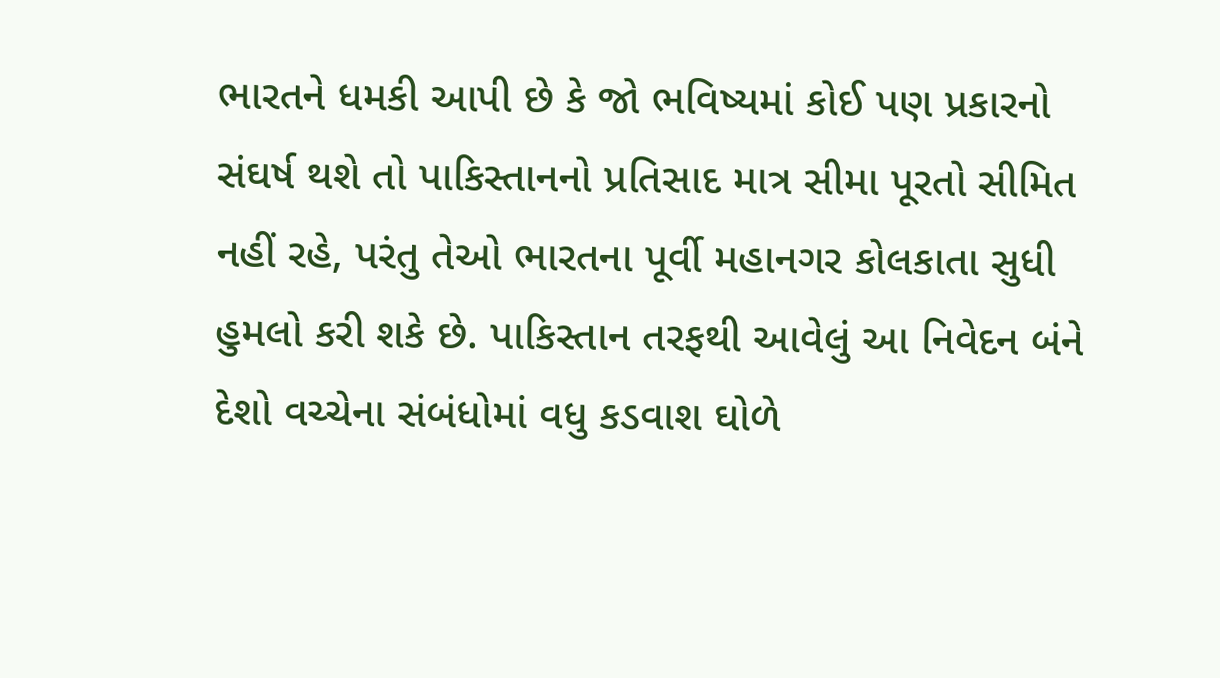ભારતને ધમકી આપી છે કે જો ભવિષ્યમાં કોઈ પણ પ્રકારનો સંઘર્ષ થશે તો પાકિસ્તાનનો પ્રતિસાદ માત્ર સીમા પૂરતો સીમિત નહીં રહે, પરંતુ તેઓ ભારતના પૂર્વી મહાનગર કોલકાતા સુધી હુમલો કરી શકે છે. પાકિસ્તાન તરફથી આવેલું આ નિવેદન બંને દેશો વચ્ચેના સંબંધોમાં વધુ કડવાશ ઘોળે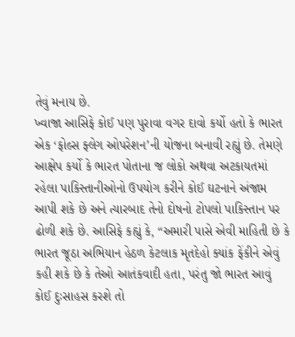તેવું મનાય છે.
ખ્વાજા આસિફે કોઈ પણ પુરાવા વગર દાવો કર્યો હતો કે ભારત એક ‘ફોલ્સ ફ્લેગ ઓપરેશન’ની યોજના બનાવી રહ્યું છે. તેમણે આક્ષેપ કર્યો કે ભારત પોતાના જ લોકો અથવા અટકાયતમાં રહેલા પાકિસ્તાનીઓનો ઉપયોગ કરીને કોઈ ઘટનાને અંજામ આપી શકે છે અને ત્યારબાદ તેનો દોષનો ટોપલો પાકિસ્તાન પર ઢોળી શકે છે. આસિફે કહ્યું કે, “અમારી પાસે એવી માહિતી છે કે ભારત જૂઠા અભિયાન હેઠળ કેટલાક મૃતદેહો ક્યાંક ફેંકીને એવું કહી શકે છે કે તેઓ આતંકવાદી હતા, પરંતુ જો ભારત આવું કોઈ દુઃસાહસ કરશે તો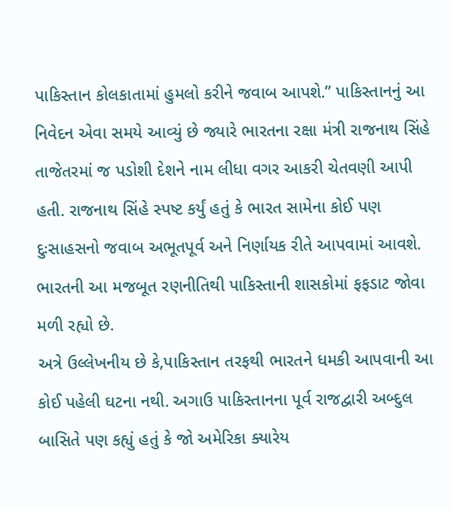પાકિસ્તાન કોલકાતામાં હુમલો કરીને જવાબ આપશે.” પાકિસ્તાનનું આ નિવેદન એવા સમયે આવ્યું છે જ્યારે ભારતના રક્ષા મંત્રી રાજનાથ સિંહે તાજેતરમાં જ પડોશી દેશને નામ લીધા વગર આકરી ચેતવણી આપી હતી. રાજનાથ સિંહે સ્પષ્ટ કર્યું હતું કે ભારત સામેના કોઈ પણ દુઃસાહસનો જવાબ અભૂતપૂર્વ અને નિર્ણાયક રીતે આપવામાં આવશે. ભારતની આ મજબૂત રણનીતિથી પાકિસ્તાની શાસકોમાં ફફડાટ જોવા મળી રહ્યો છે.
અત્રે ઉલ્લેખનીય છે કે,પાકિસ્તાન તરફથી ભારતને ધમકી આપવાની આ કોઈ પહેલી ઘટના નથી. અગાઉ પાકિસ્તાનના પૂર્વ રાજદ્વારી અબ્દુલ બાસિતે પણ કહ્યું હતું કે જો અમેરિકા ક્યારેય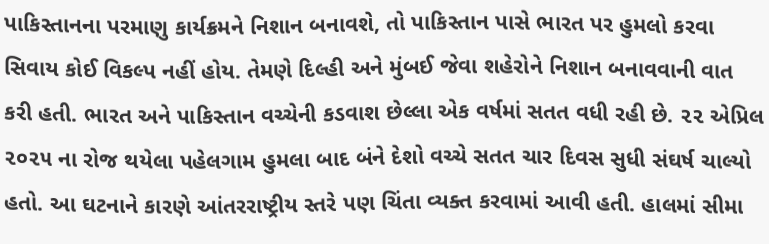પાકિસ્તાનના પરમાણુ કાર્યક્રમને નિશાન બનાવશે, તો પાકિસ્તાન પાસે ભારત પર હુમલો કરવા સિવાય કોઈ વિકલ્પ નહીં હોય. તેમણે દિલ્હી અને મુંબઈ જેવા શહેરોને નિશાન બનાવવાની વાત કરી હતી. ભારત અને પાકિસ્તાન વચ્ચેની કડવાશ છેલ્લા એક વર્ષમાં સતત વધી રહી છે. ૨૨ એપ્રિલ ૨૦૨૫ ના રોજ થયેલા પહેલગામ હુમલા બાદ બંને દેશો વચ્ચે સતત ચાર દિવસ સુધી સંઘર્ષ ચાલ્યો હતો. આ ઘટનાને કારણે આંતરરાષ્ટ્રીય સ્તરે પણ ચિંતા વ્યક્ત કરવામાં આવી હતી. હાલમાં સીમા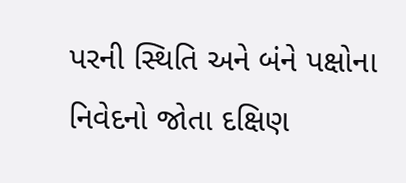પરની સ્થિતિ અને બંને પક્ષોના નિવેદનો જોતા દક્ષિણ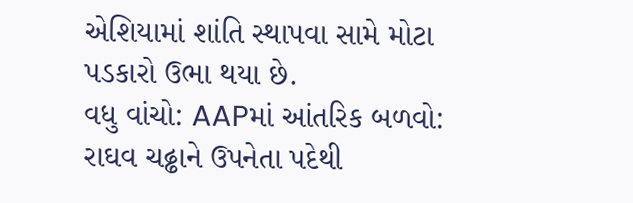એશિયામાં શાંતિ સ્થાપવા સામે મોટા પડકારો ઉભા થયા છે.
વધુ વાંચો: AAPમાં આંતરિક બળવો: રાઘવ ચઢ્ઢાને ઉપનેતા પદેથી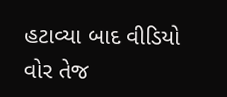હટાવ્યા બાદ વીડિયો વોર તેજ